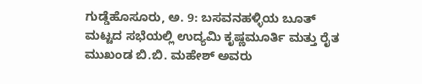ಗುಡ್ಡೆಹೊಸೂರು, ಅ. 9: ಬಸವನಹಳ್ಳಿಯ ಬೂತ್ ಮಟ್ಟದ ಸಭೆಯಲ್ಲಿ ಉದ್ಯಮಿ ಕೃಷ್ಣಮೂರ್ತಿ ಮತ್ತು ರೈತ ಮುಖಂಡ ಬಿ.ಬಿ. ಮಹೇಶ್ ಅವರು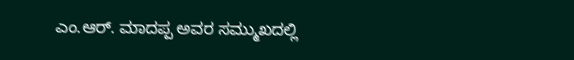ಎಂ.ಆರ್. ಮಾದಪ್ಪ ಅವರ ಸಮ್ಮುಖದಲ್ಲಿ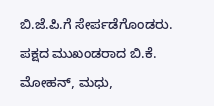ಬಿ.ಜೆ.ಪಿ.ಗೆ ಸೇರ್ಪಡೆಗೊಂಡರು. ಪಕ್ಷದ ಮುಖಂಡರಾದ ಬಿ.ಕೆ. ಮೋಹನ್, ಮಧು,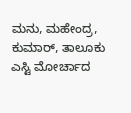ಮನು, ಮಹೇಂದ್ರ, ಕುಮಾರ್, ತಾಲೂಕು ಎಸ್ಟಿ ಮೋರ್ಚಾದ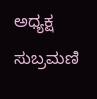ಅಧ್ಯಕ್ಷ ಸುಬ್ರಮಣಿ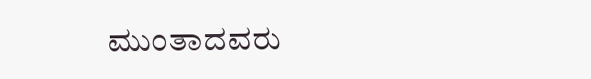ಮುಂತಾದವರು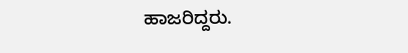ಹಾಜರಿದ್ದರು.